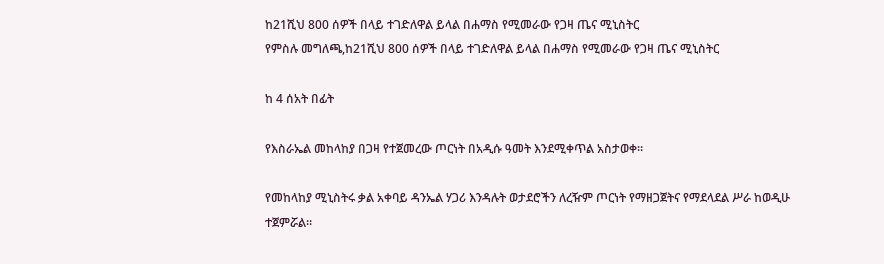ከ21ሺህ 800 ሰዎች በላይ ተገድለዋል ይላል በሐማስ የሚመራው የጋዛ ጤና ሚኒስትር
የምስሉ መግለጫ,ከ21ሺህ 800 ሰዎች በላይ ተገድለዋል ይላል በሐማስ የሚመራው የጋዛ ጤና ሚኒስትር

ከ 4 ሰአት በፊት

የእስራኤል መከላከያ በጋዛ የተጀመረው ጦርነት በአዲሱ ዓመት እንደሚቀጥል አስታወቀ።

የመከላከያ ሚኒስትሩ ቃል አቀባይ ዳንኤል ሃጋሪ እንዳሉት ወታደሮችን ለረዥም ጦርነት የማዘጋጀትና የማደላደል ሥራ ከወዲሁ ተጀምሯል።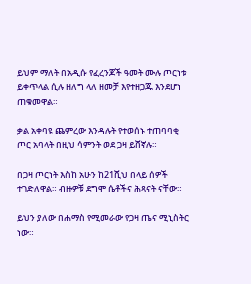ይህም ማለት በአዲሱ የፈረንጆች ዓመት ሙሉ ጦርነቱ ይቀጥላል ሲሉ ዘለግ ላለ ዘመቻ እየተዘጋጁ እንደሆነ ጠቁመዋል።

ቃል አቀባዩ ጨምረው እንዳሉት የተወሰኑ ተጠባባቂ ጦር አባላት በዚህ ሳምንት ወደ ጋዛ ይሸኛሉ።

በጋዛ ጦርነት እስከ አሁን ከ21ሺህ በላይ ሰዎች ተገድለዋል። ብዙዎቹ ደግሞ ሴቶችና ሕጻናት ናቸው።

ይህን ያለው በሐማስ የሚመራው የጋዛ ጤና ሚኒስትር ነው።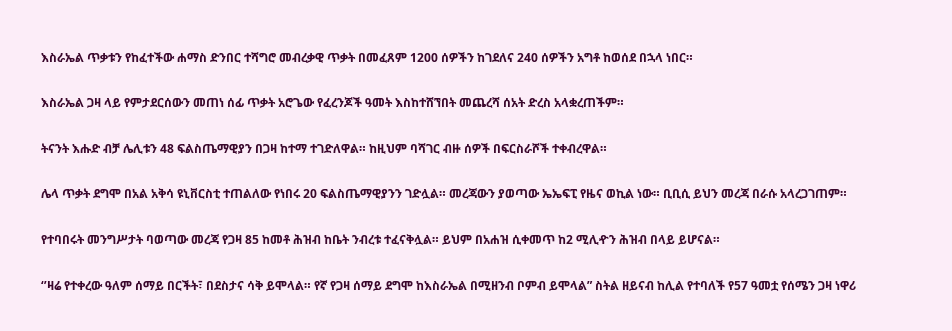እስራኤል ጥቃቱን የከፈተችው ሐማስ ድንበር ተሻግሮ መብረቃዊ ጥቃት በመፈጸም 1200 ሰዎችን ከገደለና 240 ሰዎችን አግቶ ከወሰደ በኋላ ነበር።

እስራኤል ጋዛ ላይ የምታደርሰውን መጠነ ሰፊ ጥቃት አሮጌው የፈረንጆች ዓመት እስከተሸኘበት መጨረሻ ሰአት ድረስ አላቋረጠችም።

ትናንት እሑድ ብቻ ሌሊቱን 48 ፍልስጤማዊያን በጋዛ ከተማ ተገድለዋል። ከዚህም ባሻገር ብዙ ሰዎች በፍርስራሾች ተቀብረዋል።

ሌላ ጥቃት ደግሞ በአል አቅሳ ዩኒቨርስቲ ተጠልለው የነበሩ 20 ፍልስጤማዊያንን ገድሏል። መረጃውን ያወጣው ኤኤፍፒ የዜና ወኪል ነው። ቢቢሲ ይህን መረጃ በራሱ አላረጋገጠም።

የተባበሩት መንግሥታት ባወጣው መረጃ የጋዛ 85 ከመቶ ሕዝብ ከቤት ንብረቱ ተፈናቅሏል። ይህም በአሐዝ ሲቀመጥ ከ2 ሚሊዯን ሕዝብ በላይ ይሆናል።

‘’ዛሬ የተቀረው ዓለም ሰማይ በርችት፣ በደስታና ሳቅ ይሞላል። የኛ የጋዛ ሰማይ ደግሞ ከእስራኤል በሚዘንብ ቦምብ ይሞላል” ስትል ዘይናብ ከሊል የተባለች የ57 ዓመቷ የሰሜን ጋዛ ነዋሪ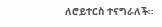ለሮይተርስ ተናግራለች።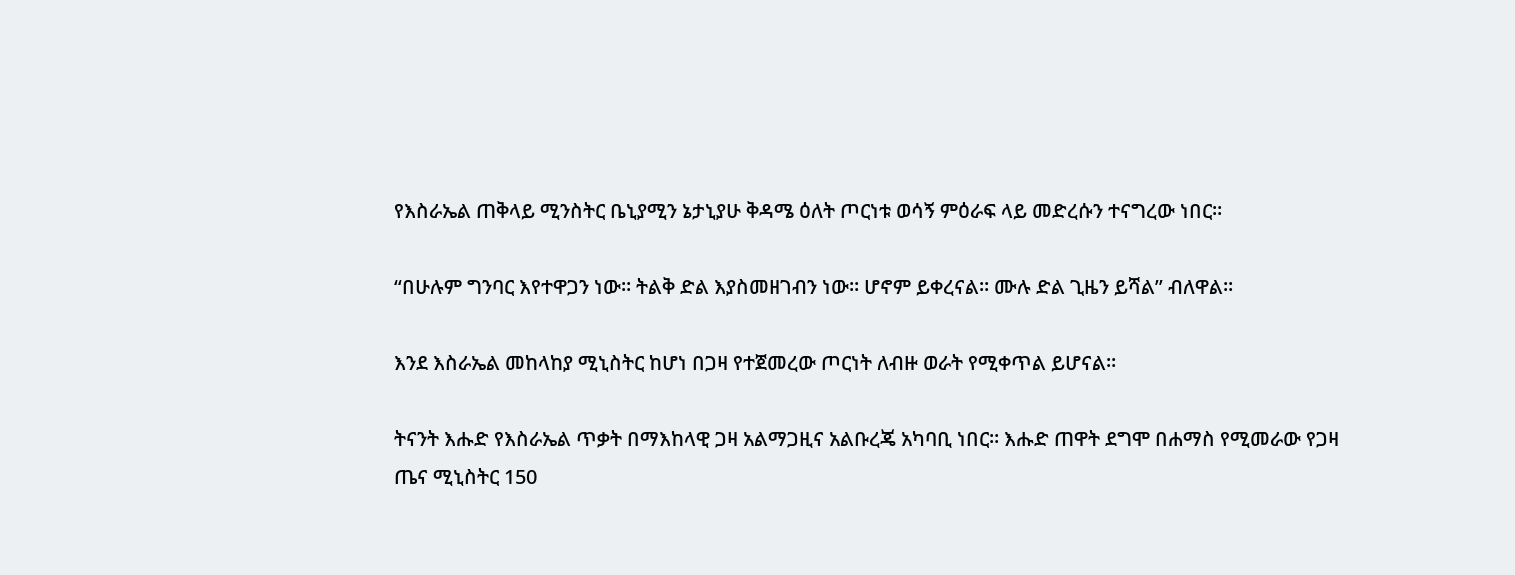የእስራኤል ጠቅላይ ሚንስትር ቤኒያሚን ኔታኒያሁ ቅዳሜ ዕለት ጦርነቱ ወሳኝ ምዕራፍ ላይ መድረሱን ተናግረው ነበር።

“በሁሉም ግንባር እየተዋጋን ነው። ትልቅ ድል እያስመዘገብን ነው። ሆኖም ይቀረናል። ሙሉ ድል ጊዜን ይሻል’’ ብለዋል።

እንደ እስራኤል መከላከያ ሚኒስትር ከሆነ በጋዛ የተጀመረው ጦርነት ለብዙ ወራት የሚቀጥል ይሆናል።

ትናንት እሑድ የእስራኤል ጥቃት በማእከላዊ ጋዛ አልማጋዚና አልቡረጄ አካባቢ ነበር። እሑድ ጠዋት ደግሞ በሐማስ የሚመራው የጋዛ ጤና ሚኒስትር 150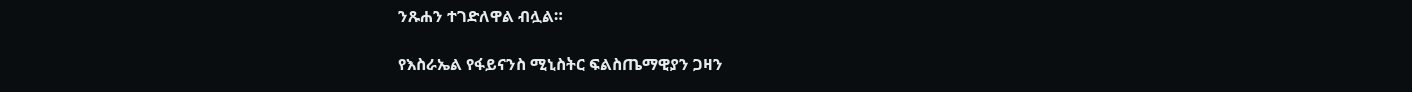ንጹሐን ተገድለዋል ብሏል።

የእስራኤል የፋይናንስ ሚኒስትር ፍልስጤማዊያን ጋዛን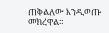ጠቅልለው እንዲወጡ መክረዋል።